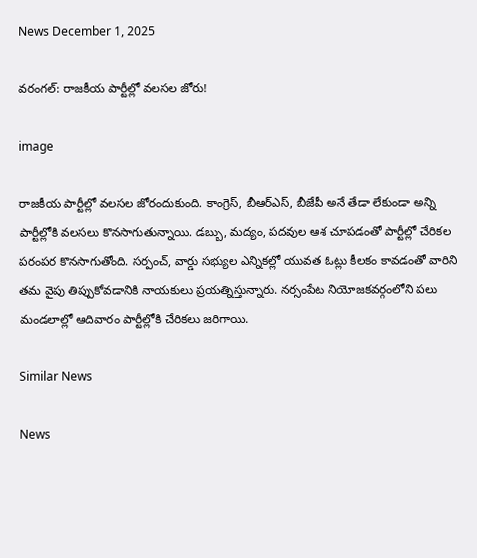News December 1, 2025

వరంగల్: రాజకీయ పార్టీల్లో వలసల జోరు!

image

రాజకీయ పార్టీల్లో వలసల జోరందుకుంది. కాంగ్రెస్, బీఆర్ఎస్, బీజేపీ అనే తేడా లేకుండా అన్ని పార్టీల్లోకి వలసలు కొనసాగుతున్నాయి. డబ్బు, మద్యం, పదవుల ఆశ చూపడంతో పార్టీల్లో చేరికల పరంపర కొనసాగుతోంది. సర్పంచ్, వార్డు సభ్యుల ఎన్నికల్లో యువత ఓట్లు కీలకం కావడంతో వారిని తమ వైపు తిప్పుకోవడానికి నాయకులు ప్రయత్నిస్తున్నారు. నర్సంపేట నియోజకవర్గంలోని పలు మండలాల్లో ఆదివారం పార్టీల్లోకి చేరికలు జరిగాయి.

Similar News

News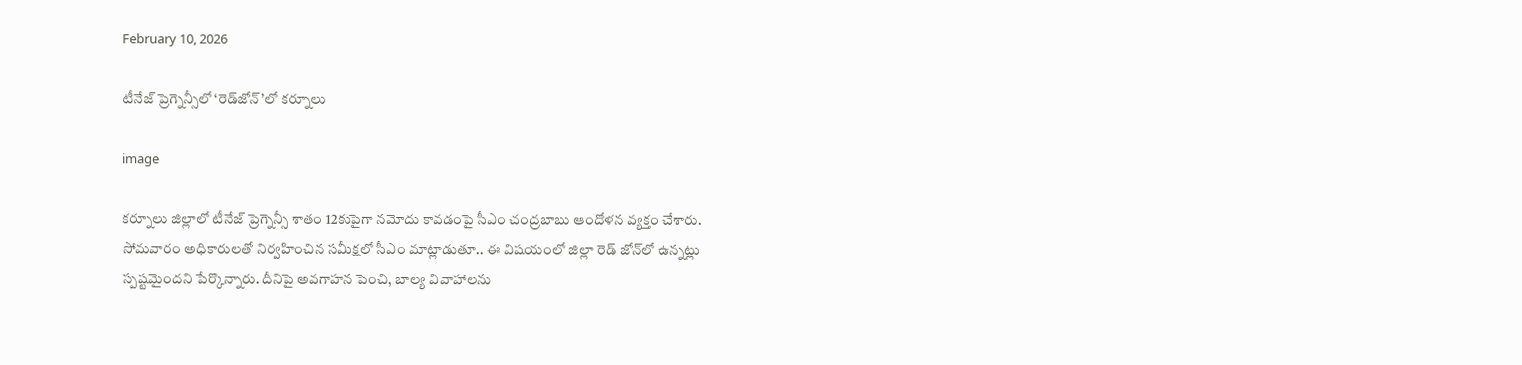February 10, 2026

టీనేజ్ ప్రెగ్నెన్సీలో ‘రెడ్‌జోన్’లో కర్నూలు

image

కర్నూలు జిల్లాలో టీనేజ్ ప్రెగ్నెన్సీ శాతం 12కుపైగా నమోదు కావడంపై సీఎం చంద్రబాబు ఆందోళన వ్యక్తం చేశారు. సోమవారం అధికారులతో నిర్వహించిన సమీక్షలో సీఎం మాట్లాడుతూ.. ఈ విషయంలో జిల్లా రెడ్ జోన్‌లో ఉన్నట్లు స్పష్టమైందని పేర్కొన్నారు. దీనిపై అవగాహన పెంచి, బాల్య వివాహాలను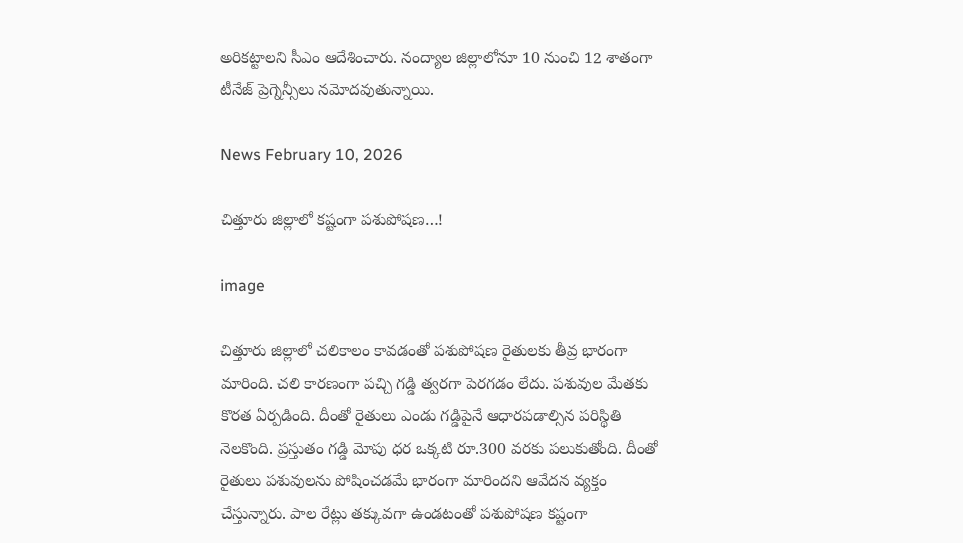అరికట్టాలని సీఎం ఆదేశించారు. నంద్యాల జిల్లాలోనూ 10 నుంచి 12 శాతంగా టీనేజ్ ప్రెగ్నెన్సీలు నమోదవుతున్నాయి.

News February 10, 2026

చిత్తూరు జిల్లాలో కష్టంగా పశుపోషణ…!

image

చిత్తూరు జిల్లాలో చలికాలం కావడంతో పశుపోషణ రైతులకు తీవ్ర భారంగా మారింది. చలి కారణంగా పచ్చి గడ్డి త్వరగా పెరగడం లేదు. పశువుల మేతకు కొరత ఏర్పడింది. దీంతో రైతులు ఎండు గడ్డిపైనే ఆధారపడాల్సిన పరిస్థితి నెలకొంది. ప్రస్తుతం గడ్డి మోపు ధర ఒక్కటి రూ.300 వరకు పలుకుతోంది. దీంతో రైతులు పశువులను పోషించడమే భారంగా మారిందని ఆవేదన వ్యక్తం చేస్తున్నారు. పాల రేట్లు తక్కువగా ఉండటంతో పశుపోషణ కష్టంగా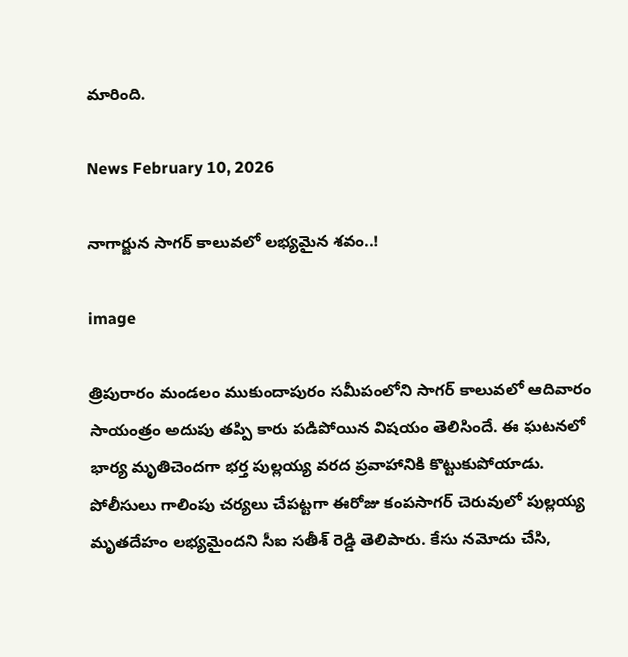మారింది.

News February 10, 2026

నాగార్జున సాగర్ కాలువలో లభ్యమైన శవం..!

image

త్రిపురారం మండలం ముకుందాపురం సమీపంలోని సాగర్ కాలువలో ఆదివారం సాయంత్రం అదుపు తప్పి కారు పడిపోయిన విషయం తెలిసిందే. ఈ ఘటనలో భార్య మృతిచెందగా భర్త పుల్లయ్య వరద ప్రవాహానికి కొట్టుకుపోయాడు. పోలీసులు గాలింపు చర్యలు చేపట్టగా ఈరోజు కంపసాగర్ చెరువులో పుల్లయ్య మృతదేహం లభ్యమైందని సీఐ సతీశ్ రెడ్డి తెలిపారు. కేసు నమోదు చేసి,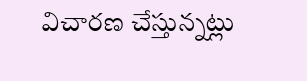విచారణ చేస్తున్నట్లు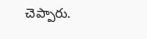చెప్పారు.